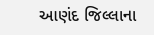આણંદ જિલ્લાના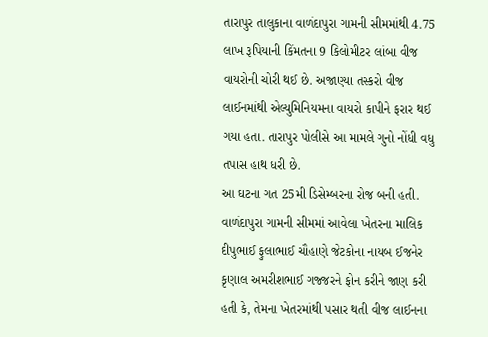તારાપુર તાલુકાના વાળંદાપુરા ગામની સીમમાંથી 4.75 લાખ રૂપિયાની કિંમતના 9 કિલોમીટર લાંબા વીજ વાયરોની ચોરી થઈ છે. અજાણ્યા તસ્કરો વીજ લાઈનમાંથી એલ્યુમિનિયમના વાયરો કાપીને ફરાર થઈ ગયા હતા. તારાપુર પોલીસે આ મામલે ગુનો નોંધી વધુ તપાસ હાથ ધરી છે.
આ ઘટના ગત 25મી ડિસેમ્બરના રોજ બની હતી. વાળંદાપુરા ગામની સીમમાં આવેલા ખેતરના માલિક દીપુભાઈ ફુલાભાઈ ચૌહાણે જેટકોના નાયબ ઈજનેર કૃણાલ અમરીશભાઈ ગજ્જરને ફોન કરીને જાણ કરી હતી કે, તેમના ખેતરમાંથી પસાર થતી વીજ લાઈનના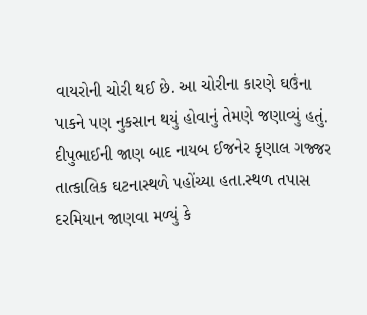વાયરોની ચોરી થઈ છે. આ ચોરીના કારણે ઘઉંના પાકને પણ નુકસાન થયું હોવાનું તેમણે જણાવ્યું હતું.
દીપુભાઈની જાણ બાદ નાયબ ઈજનેર કૃણાલ ગજ્જર તાત્કાલિક ઘટનાસ્થળે પહોંચ્યા હતા.સ્થળ તપાસ દરમિયાન જાણવા મળ્યું કે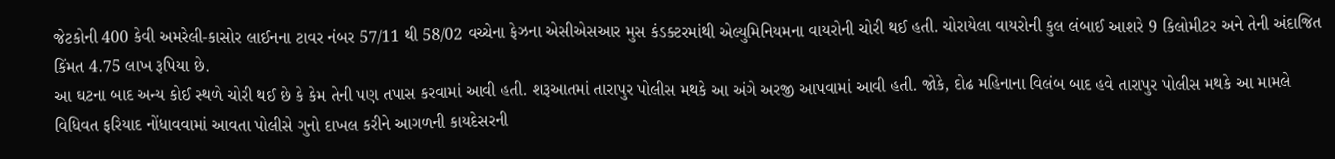જેટકોની 400 કેવી અમરેલી-કાસોર લાઈનના ટાવર નંબર 57/11 થી 58/02 વચ્ચેના ફેઝના એસીએસઆર મુસ કંડક્ટરમાંથી એલ્યુમિનિયમના વાયરોની ચોરી થઈ હતી. ચોરાયેલા વાયરોની કુલ લંબાઈ આશરે 9 કિલોમીટર અને તેની અંદાજિત કિંમત 4.75 લાખ રૂપિયા છે.
આ ઘટના બાદ અન્ય કોઈ સ્થળે ચોરી થઈ છે કે કેમ તેની પણ તપાસ કરવામાં આવી હતી. શરૂઆતમાં તારાપુર પોલીસ મથકે આ અંગે અરજી આપવામાં આવી હતી. જોકે, દોઢ મહિનાના વિલંબ બાદ હવે તારાપુર પોલીસ મથકે આ મામલે વિધિવત ફરિયાદ નોંધાવવામાં આવતા પોલીસે ગુનો દાખલ કરીને આગળની કાયદેસરની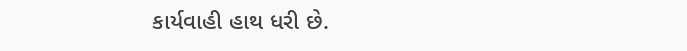કાર્યવાહી હાથ ધરી છે.